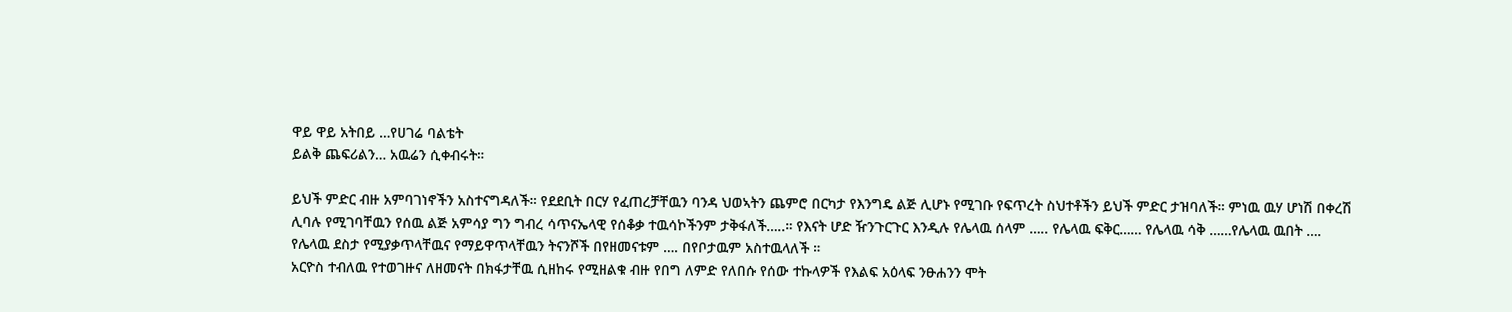ዋይ ዋይ አትበይ …የሀገሬ ባልቴት
ይልቅ ጨፍሪልን… አዉሬን ሲቀብሩት።

ይህች ምድር ብዙ አምባገነኖችን አስተናግዳለች። የደደቢት በርሃ የፈጠረቻቸዉን ባንዳ ህወኣትን ጨምሮ በርካታ የእንግዴ ልጅ ሊሆኑ የሚገቡ የፍጥረት ስህተቶችን ይህች ምድር ታዝባለች። ምነዉ ዉሃ ሆነሽ በቀረሽ ሊባሉ የሚገባቸዉን የሰዉ ልጅ አምሳያ ግን ግብረ ሳጥናኤላዊ የሰቆቃ ተዉሳኮችንም ታቅፋለች…..። የእናት ሆድ ዥንጉርጉር እንዲሉ የሌላዉ ሰላም ….. የሌላዉ ፍቅር…… የሌላዉ ሳቅ ……የሌላዉ ዉበት …. የሌላዉ ደስታ የሚያቃጥላቸዉና የማይዋጥላቸዉን ትናንሾች በየዘመናቱም …. በየቦታዉም አስተዉላለች ።
አርዮስ ተብለዉ የተወገዙና ለዘመናት በክፋታቸዉ ሲዘከሩ የሚዘልቁ ብዙ የበግ ለምድ የለበሱ የሰው ተኩላዎች የእልፍ አዕላፍ ንፁሐንን ሞት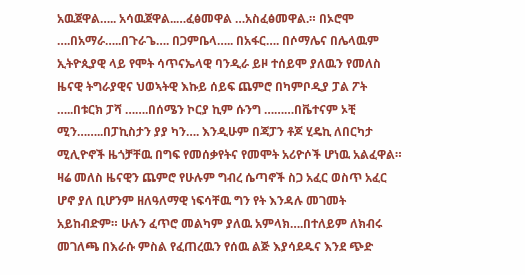አዉጀዋል….. አሳዉጀዋል..…ፈፅመዋል …አስፈፅመዋል.። በኦሮሞ ….በአማራ…..በጉራጌ…. በጋምቤላ….. በአፋር…. በሶማሌና በሌላዉም ኢትዮጲያዊ ላይ የሞት ሳጥናኤላዊ ባንዲራ ይዞ ተሰይሞ ያለዉን የመለስ ዜናዊ ትግራያዊና ህወኣትዊ እኩይ ሰይፍ ጨምሮ በካምቦዲያ ፓል ፖት …..በቱርክ ፓሻ …….በሰሜን ኮርያ ኪም ሱንግ ………በቬተናም ኦቺ ሚን……..በፓኪስታን ያያ ካን…. እንዲሁም በጃፓን ቶጆ ሂዴኪ ለበርካታ ሚሊዮኖች ዜጎቻቸዉ በግፍ የመሰቃየትና የመሞት አሪዮሶች ሆነዉ አልፈዋል። ዛሬ መለስ ዜናዊን ጨምሮ የሁሉም ግብረ ሴጣኖች ስጋ አፈር ወስጥ አፈር ሆኖ ያለ ቢሆንም ዘለዓለማዊ ነፍሳቸዉ ግን የት እንዳሉ መገመት አይከብድም። ሁሉን ፈጥሮ መልካም ያለዉ አምላክ….በተለይም ለክብሩ መገለጫ በእራሱ ምስል የፈጠረዉን የሰዉ ልጅ እያሳደዱና እንደ ጭድ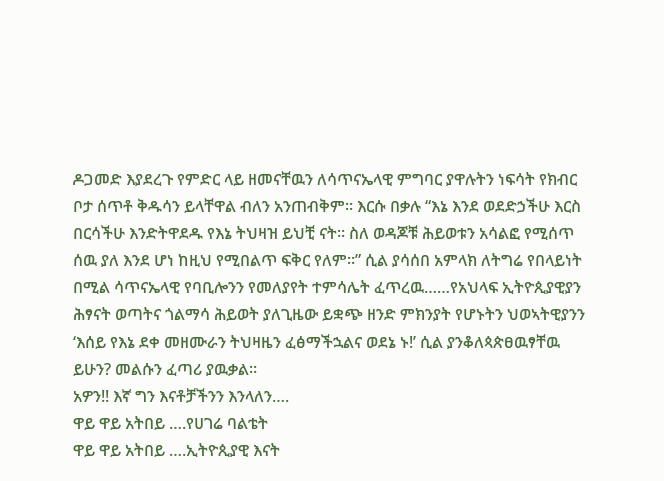ዶጋመድ እያደረጉ የምድር ላይ ዘመናቸዉን ለሳጥናኤላዊ ምግባር ያዋሉትን ነፍሳት የክብር ቦታ ሰጥቶ ቅዱሳን ይላቸዋል ብለን አንጠብቅም። እርሱ በቃሉ “እኔ እንደ ወደድኃችሁ እርስ በርሳችሁ እንድትዋደዱ የእኔ ትህዛዝ ይህቺ ናት። ስለ ወዳጆቹ ሕይወቱን አሳልፎ የሚሰጥ ሰዉ ያለ እንደ ሆነ ከዚህ የሚበልጥ ፍቅር የለም።” ሲል ያሳሰበ አምላክ ለትግሬ የበላይነት በሚል ሳጥናኤላዊ የባቢሎንን የመለያየት ተምሳሌት ፈጥረዉ……የአህላፍ ኢትዮጲያዊያን ሕፃናት ወጣትና ጎልማሳ ሕይወት ያለጊዜው ይቋጭ ዘንድ ምክንያት የሆኑትን ህወኣትዊያንን ‘እሰይ የእኔ ደቀ መዘሙራን ትህዛዜን ፈፅማችኋልና ወደኔ ኑ!’ ሲል ያንቆለጳጵፀዉፃቸዉ ይሁን? መልሱን ፈጣሪ ያዉቃል።
አዎን!! እኛ ግን እናቶቻችንን እንላለን….
ዋይ ዋይ አትበይ ….የሀገሬ ባልቴት
ዋይ ዋይ አትበይ ….ኢትዮጲያዊ እናት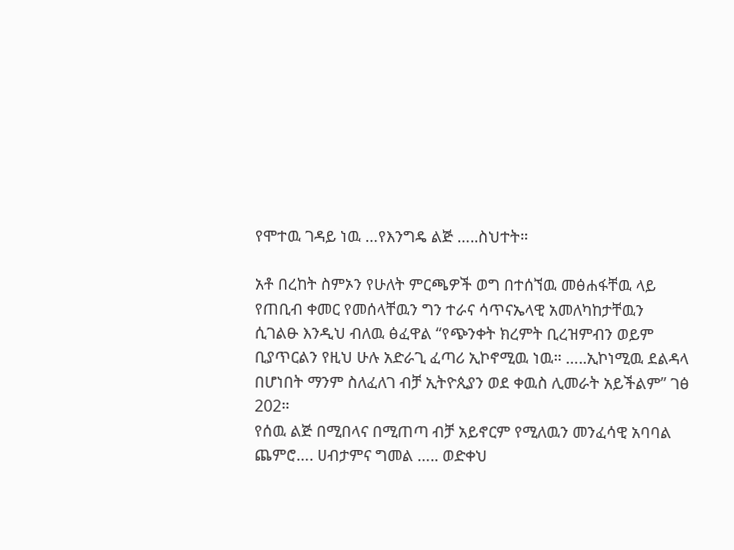የሞተዉ ገዳይ ነዉ …የእንግዴ ልጅ …..ስህተት።

አቶ በረከት ስምኦን የሁለት ምርጫዎች ወግ በተሰኘዉ መፅሐፋቸዉ ላይ የጠቢብ ቀመር የመሰላቸዉን ግን ተራና ሳጥናኤላዊ አመለካከታቸዉን ሲገልፁ እንዲህ ብለዉ ፅፈዋል “የጭንቀት ክረምት ቢረዝምብን ወይም ቢያጥርልን የዚህ ሁሉ አድራጊ ፈጣሪ ኢኮኖሚዉ ነዉ። …..ኢኮነሚዉ ደልዳላ በሆነበት ማንም ስለፈለገ ብቻ ኢትዮጲያን ወደ ቀዉስ ሊመራት አይችልም” ገፅ 202።
የሰዉ ልጅ በሚበላና በሚጠጣ ብቻ አይኖርም የሚለዉን መንፈሳዊ አባባል ጨምሮ…. ሀብታምና ግመል ….. ወድቀህ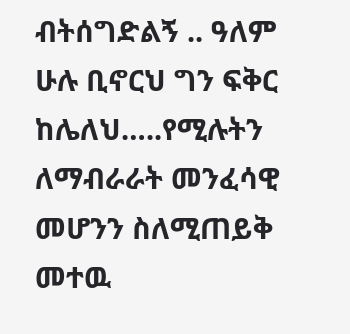ብትሰግድልኝ .. ዓለም ሁሉ ቢኖርህ ግን ፍቅር ከሌለህ…..የሚሉትን ለማብራራት መንፈሳዊ መሆንን ስለሚጠይቅ መተዉ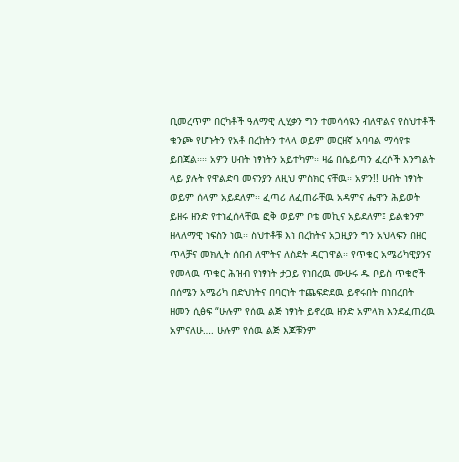ቢመረጥም በርካቶች ዓለማዊ ሊሂቃን ግን ተመሳሳዪን ብለዋልና የስህተቶች ቁንጮ የሆኑትን የአቶ በረከትን ተላላ ወይም መርዘኛ አባባል ማሳየቱ ይበጃል።። አዎን ሀብት ነፃነትን አይተካም። ዛሬ በሴይጣን ፈረሶች እንግልት ላይ ያሉት የዋልድባ መናንያን ለዚህ ምስክር ናቸዉ። አዎን!! ሀብት ነፃነት ወይም ሰላም አይደለም። ፈጣሪ ለፈጠራቸዉ አዳምና ሔዋን ሕይወት ይዘሩ ዘንድ የተነፈሰላቸዉ ፎቅ ወይም ቦቴ መኪና አይደለም፤ ይልቁንም ዘላለማዊ ነፍስን ነዉ። ስህተቶቹ እነ በረከትና አጋዚያን ግን አህላፍን በዘር ጥላቻና መክሊት ሰበብ ለሞትና ለስደት ዳርገዋል። የጥቁር አሜሪካዊያንና የመላዉ ጥቁር ሕዝብ የነፃነት ታጋይ የነበረዉ ሙሁሩ ዱ ቦይስ ጥቁሮች በሰሜን አሜሪካ በድህነትና በባርነት ተጨፍድደዉ ይኖሩበት በነበረበት ዘመን ሲፅፍ “ሁሉም የሰዉ ልጅ ነፃነት ይኖረዉ ዘንድ አምላክ እንደፈጠረዉ አምናለሁ…. ሁሉም የሰዉ ልጅ እጆቹንም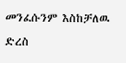መንፈሱንም እስከቻለዉ ድረስ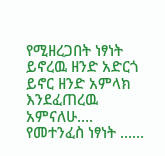የሚዘረጋበት ነፃነት ይኖረዉ ዘንድ አድርጎ ይኖር ዘንድ አምላክ እንደፈጠረዉ አምናለሁ…. የመተንፈስ ነፃነት ……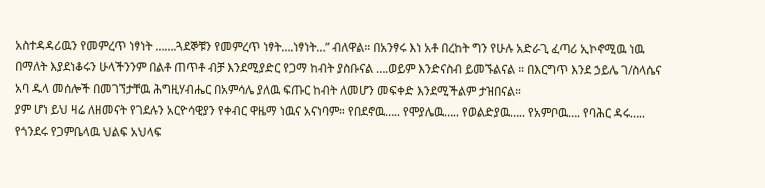አስተዳዳሪዉን የመምረጥ ነፃነት …….ጓደኞቹን የመምረጥ ነፃት….ነፃነት…” ብለዋል። በአንፃሩ እነ አቶ በረከት ግን የሁሉ አድራጊ ፈጣሪ ኢኮኖሚዉ ነዉ በማለት እያደነቆሩን ሁላችንንም በልቶ ጠጥቶ ብቻ እንደሚያድር የጋማ ከብት ያስቡናል ….ወይም እንድናስብ ይመኙልናል ። በእርግጥ እንደ ኃይሌ ገ/ስላሴና አባ ዱላ መሰሎች በመገኘታቸዉ ሕግዚሃብሔር በአምሳሌ ያለዉ ፍጡር ከብት ለመሆን መፍቀድ እንደሚችልም ታዝበናል።
ያም ሆነ ይህ ዛሬ ለዘመናት የገደሉን አርዮሳዊያን የቀብር ዋዜማ ነዉና አናነባም። የበደኖዉ….. የሞያሌዉ….. የወልድያዉ….. የአምቦዉ…. የባሕር ዳሩ….. የጎንደሩ የጋምቤላዉ ህልፍ አህላፍ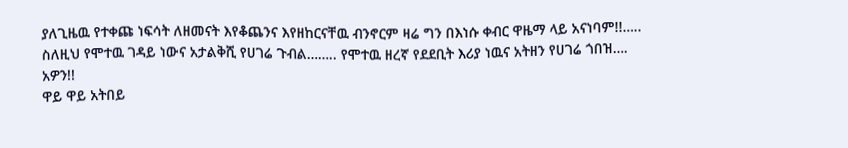ያለጊዜዉ የተቀጩ ነፍሳት ለዘመናት እየቆጨንና እየዘከርናቸዉ ብንኖርም ዛሬ ግን በእነሱ ቀብር ዋዜማ ላይ አናነባም!!…..
ስለዚህ የሞተዉ ገዳይ ነውና አታልቅሺ የሀገሬ ጉብል…….. የሞተዉ ዘረኛ የደደቢት እሪያ ነዉና አትዘን የሀገሬ ጎበዝ….
አዎን!!
ዋይ ዋይ አትበይ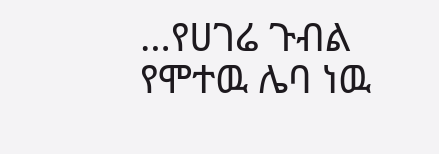…የሀገሬ ጉብል
የሞተዉ ሌባ ነዉ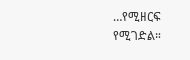…የሚዘርፍ የሚገድል።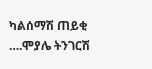ካልሰማሽ ጠይቂ ….ሞያሌ ትንገርሽ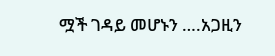ሟች ገዳይ መሆኑን ….አጋዚን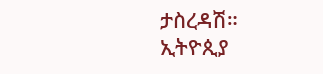ታስረዳሽ።
ኢትዮጲያ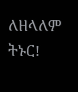ለዘላለም ትኑር!